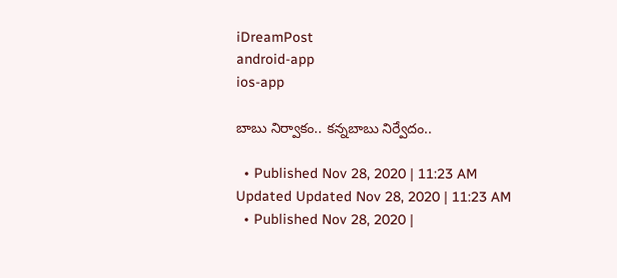iDreamPost
android-app
ios-app

బాబు నిర్వాకం.. కన్నబాబు నిర్వేదం..

  • Published Nov 28, 2020 | 11:23 AM Updated Updated Nov 28, 2020 | 11:23 AM
  • Published Nov 28, 2020 |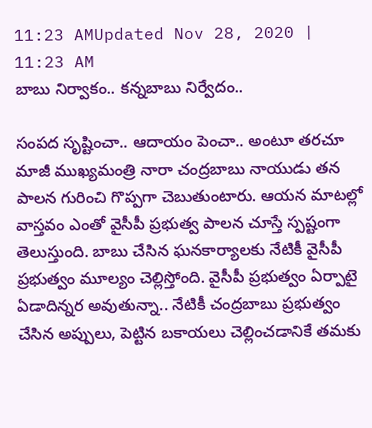11:23 AMUpdated Nov 28, 2020 | 11:23 AM
బాబు నిర్వాకం.. కన్నబాబు నిర్వేదం..

సంపద సృష్టించా.. ఆదాయం పెంచా.. అంటూ తరచూ మాజీ ముఖ్యమంత్రి నారా చంద్రబాబు నాయుడు తన పాలన గురించి గొప్పగా చెబుతుంటారు. ఆయన మాటల్లో వాస్తవం ఎంతో వైసీపీ ప్రభుత్వ పాలన చూస్తే స్పష్టంగా తెలుస్తుంది. బాబు చేసిన ఘనకార్యాలకు నేటికీ వైసీపీ ప్రభుత్వం మూల్యం చెల్లిస్తోంది. వైసీపీ ప్రభుత్వం ఏర్పాటై ఏడాదిన్నర అవుతున్నా.. నేటికీ చంద్రబాబు ప్రభుత్వం చేసిన అప్పులు, పెట్టిన బకాయలు చెల్లించడానికే తమకు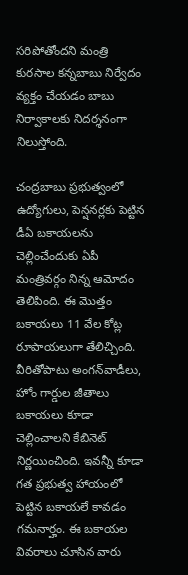సరిపోతోందని మంత్రి కురసాల కన్నబాబు నిర్వేదం వ్యక్తం చేయడం బాబు నిర్వాకాలకు నిదర్శనంగా నిలుస్తోంది.

చంద్రబాబు ప్రభుత్వంలో ఉద్యోగులు, పెన్షనర్లకు పెట్టిన డీఏ బకాయలను చెల్లించేందుకు ఏపీ మంత్రివర్గం నిన్న ఆమోదం తెలిపింది. ఈ మొత్తం బకాయలు 11 వేల కోట్ల రూపాయలుగా తేలిచ్చింది. వీరితోపాటు అంగన్‌వాడీలు, హోం గార్డుల జీతాలు బకాయలు కూడా చెల్లించాలని కేబినెట్‌ నిర్ణయించింది. ఇవన్నీ కూడా గత ప్రభుత్వ హాయంలో పెట్టిన బకాయలే కావడం గమనార్హం. ఈ బకాయల వివరాలు చూసిన వారు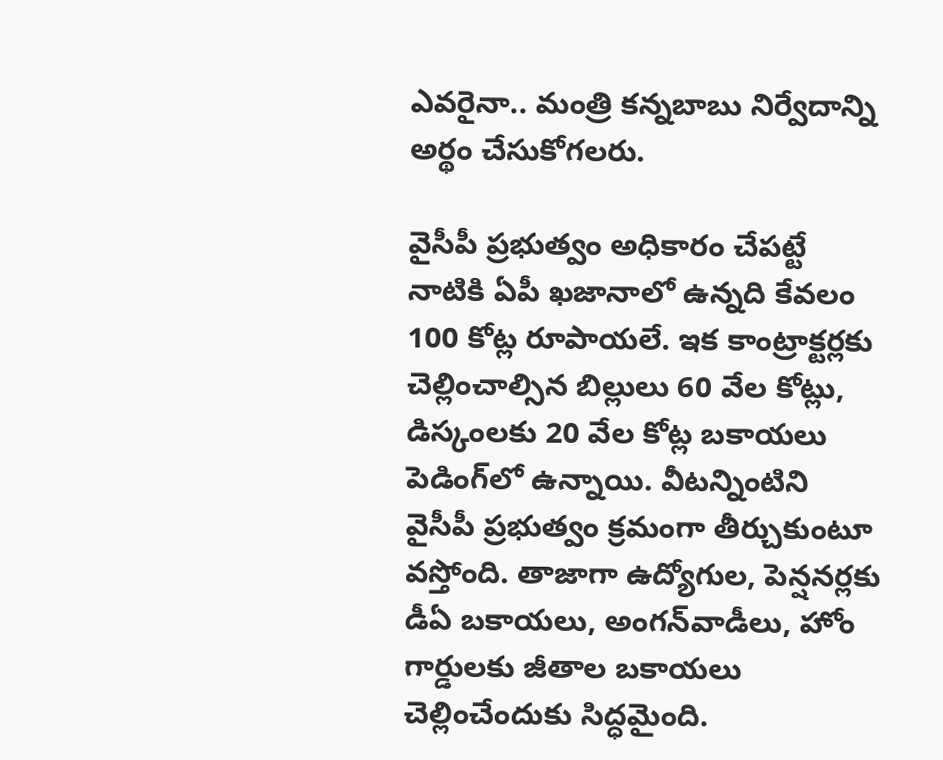ఎవరైనా.. మంత్రి కన్నబాబు నిర్వేదాన్ని అర్థం చేసుకోగలరు.

వైసీపీ ప్రభుత్వం అధికారం చేపట్టే నాటికి ఏపీ ఖజానాలో ఉన్నది కేవలం 100 కోట్ల రూపాయలే. ఇక కాంట్రాక్టర్లకు చెల్లించాల్సిన బిల్లులు 60 వేల కోట్లు, డిస్కంలకు 20 వేల కోట్ల బకాయలు పెడింగ్‌లో ఉన్నాయి. వీటన్నింటిని వైసీపీ ప్రభుత్వం క్రమంగా తీర్చుకుంటూ వస్తోంది. తాజాగా ఉద్యోగుల, పెన్షనర్లకు డీఏ బకాయలు, అంగన్‌వాడీలు, హోం గార్డులకు జీతాల బకాయలు చెల్లించేందుకు సిద్ధమైంది.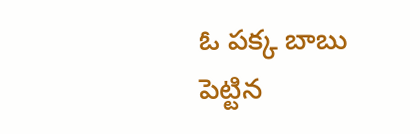ఓ పక్క బాబు పెట్టిన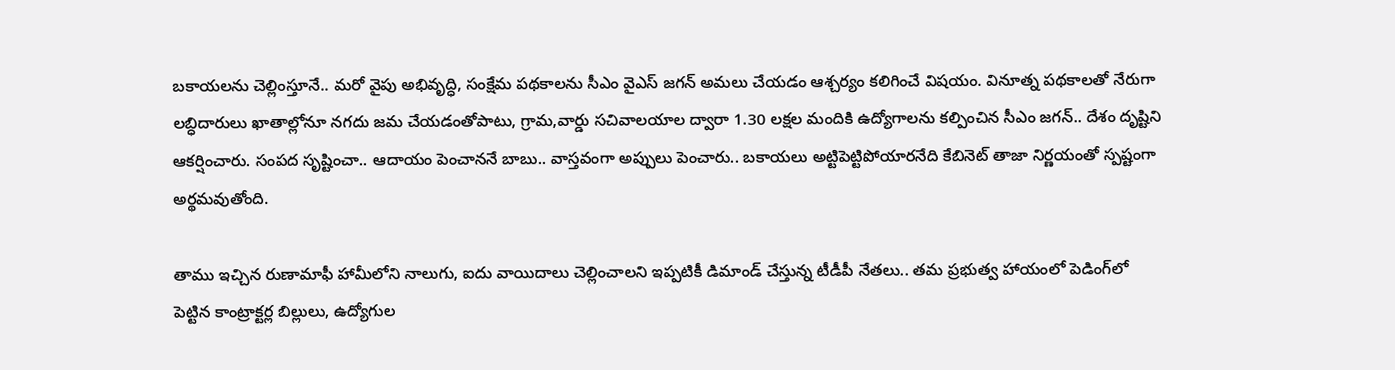బకాయలను చెల్లింస్తూనే.. మరో వైపు అభివృద్ధి, సంక్షేమ పథకాలను సీఎం వైఎస్‌ జగన్‌ అమలు చేయడం ఆశ్చర్యం కలిగించే విషయం. వినూత్న పథకాలతో నేరుగా లబ్ధిదారులు ఖాతాల్లోనూ నగదు జమ చేయడంతోపాటు, గ్రామ,వార్డు సచివాలయాల ద్వారా 1.30 లక్షల మందికి ఉద్యోగాలను కల్పించిన సీఎం జగన్‌.. దేశం దృష్టిని ఆకర్షించారు. సంపద సృష్టించా.. ఆదాయం పెంచాననే బాబు.. వాస్తవంగా అప్పులు పెంచారు.. బకాయలు అట్టిపెట్టిపోయారనేది కేబినెట్‌ తాజా నిర్ణయంతో స్పష్టంగా అర్థమవుతోంది.

తాము ఇచ్చిన రుణామాఫీ హామీలోని నాలుగు, ఐదు వాయిదాలు చెల్లించాలని ఇప్పటికీ డిమాండ్‌ చేస్తున్న టీడీపీ నేతలు.. తమ ప్రభుత్వ హాయంలో పెడింగ్‌లో పెట్టిన కాంట్రాక్టర్ల బిల్లులు, ఉద్యోగుల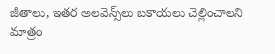జీతాలు, ఇతర అలవెన్స్‌లు బకాయలు చెల్లించాలని మాత్రం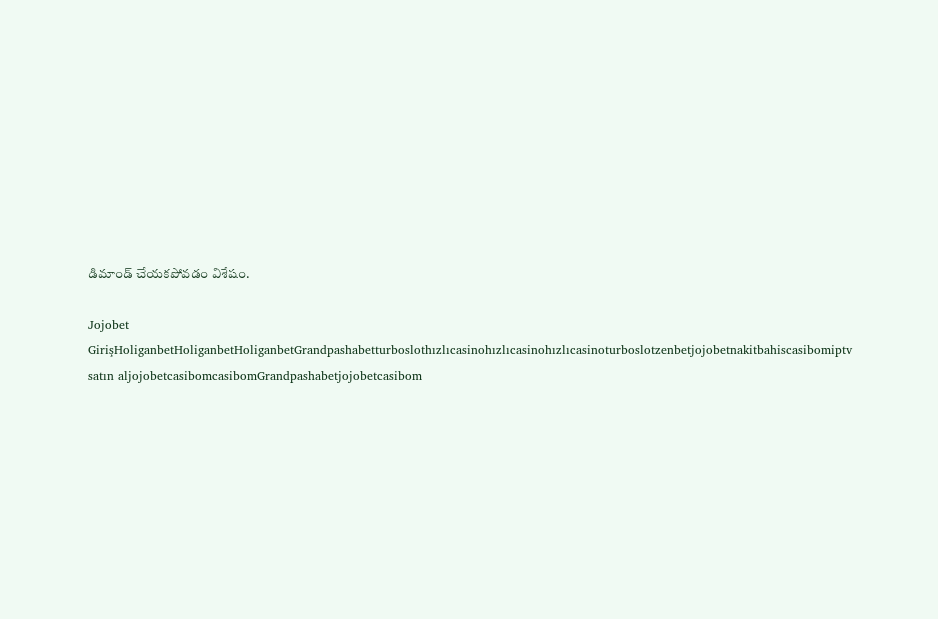డిమాండ్‌ చేయకపోవడం విశేషం.

Jojobet GirişHoliganbetHoliganbetHoliganbetGrandpashabetturboslothızlıcasinohızlıcasinohızlıcasinoturboslotzenbetjojobetnakitbahiscasibomiptv satın aljojobetcasibomcasibomGrandpashabetjojobetcasibom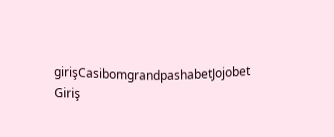girişCasibomgrandpashabetJojobet Giriş